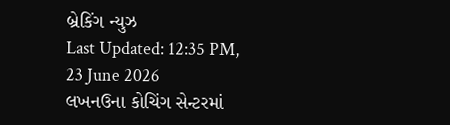બ્રેકિંગ ન્યુઝ
Last Updated: 12:35 PM, 23 June 2026
લખનઉના કોચિંગ સેન્ટરમાં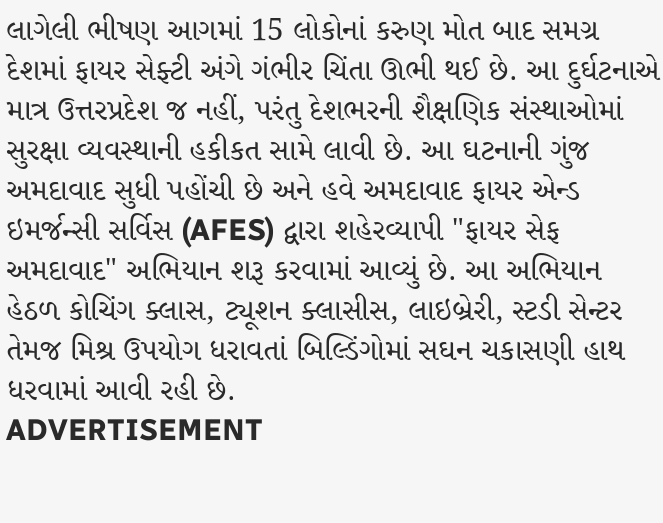લાગેલી ભીષણ આગમાં 15 લોકોનાં કરુણ મોત બાદ સમગ્ર દેશમાં ફાયર સેફ્ટી અંગે ગંભીર ચિંતા ઊભી થઈ છે. આ દુર્ઘટનાએ માત્ર ઉત્તરપ્રદેશ જ નહીં, પરંતુ દેશભરની શૈક્ષણિક સંસ્થાઓમાં સુરક્ષા વ્યવસ્થાની હકીકત સામે લાવી છે. આ ઘટનાની ગુંજ અમદાવાદ સુધી પહોંચી છે અને હવે અમદાવાદ ફાયર એન્ડ ઇમર્જન્સી સર્વિસ (AFES) દ્વારા શહેરવ્યાપી "ફાયર સેફ અમદાવાદ" અભિયાન શરૂ કરવામાં આવ્યું છે. આ અભિયાન હેઠળ કોચિંગ ક્લાસ, ટ્યૂશન ક્લાસીસ, લાઇબ્રેરી, સ્ટડી સેન્ટર તેમજ મિશ્ર ઉપયોગ ધરાવતાં બિલ્ડિંગોમાં સઘન ચકાસણી હાથ ધરવામાં આવી રહી છે.
ADVERTISEMENT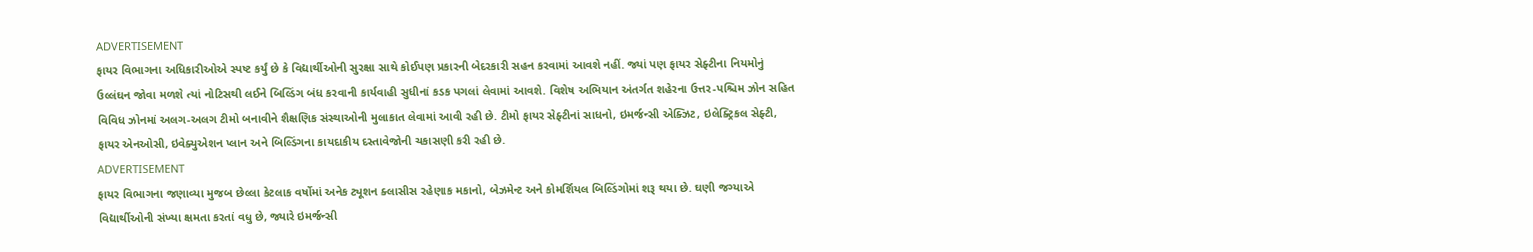ADVERTISEMENT
ફાયર વિભાગના અધિકારીઓએ સ્પષ્ટ કર્યું છે કે વિદ્યાર્થીઓની સુરક્ષા સાથે કોઈપણ પ્રકારની બેદરકારી સહન કરવામાં આવશે નહીં. જ્યાં પણ ફાયર સેફ્ટીના નિયમોનું ઉલ્લંઘન જોવા મળશે ત્યાં નોટિસથી લઈને બિલ્ડિંગ બંધ કરવાની કાર્યવાહી સુધીનાં કડક પગલાં લેવામાં આવશે. વિશેષ અભિયાન અંતર્ગત શહેરના ઉત્તર-પશ્ચિમ ઝોન સહિત વિવિધ ઝોનમાં અલગ-અલગ ટીમો બનાવીને શૈક્ષણિક સંસ્થાઓની મુલાકાત લેવામાં આવી રહી છે. ટીમો ફાયર સેફ્ટીનાં સાધનો, ઇમર્જન્સી એક્ઝિટ, ઇલેક્ટ્રિકલ સેફ્ટી, ફાયર એનઓસી, ઇવેક્યુએશન પ્લાન અને બિલ્ડિંગના કાયદાકીય દસ્તાવેજોની ચકાસણી કરી રહી છે.
ADVERTISEMENT
ફાયર વિભાગના જણાવ્યા મુજબ છેલ્લા કેટલાક વર્ષોમાં અનેક ટ્યૂશન ક્લાસીસ રહેણાક મકાનો, બેઝમેન્ટ અને કોમર્શિયલ બિલ્ડિંગોમાં શરૂ થયા છે. ઘણી જગ્યાએ વિદ્યાર્થીઓની સંખ્યા ક્ષમતા કરતાં વધુ છે, જ્યારે ઇમર્જન્સી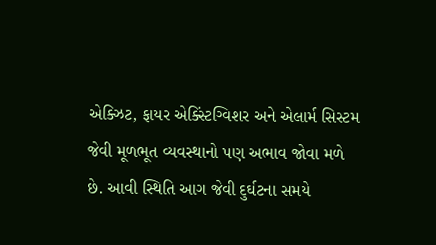એક્ઝિટ, ફાયર એક્સ્ટિંગ્વિશર અને એલાર્મ સિસ્ટમ જેવી મૂળભૂત વ્યવસ્થાનો પણ અભાવ જોવા મળે છે. આવી સ્થિતિ આગ જેવી દુર્ઘટના સમયે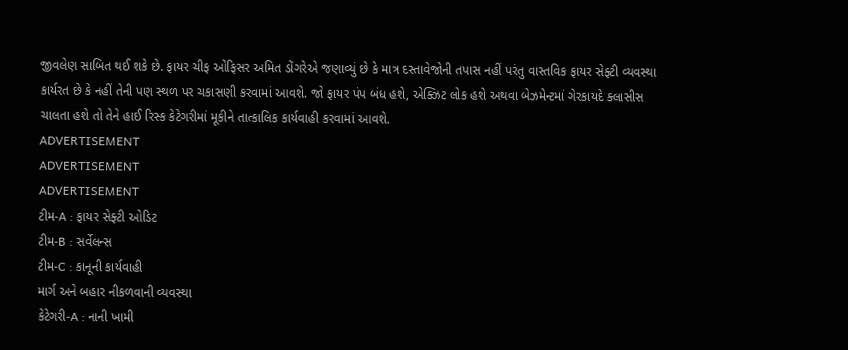જીવલેણ સાબિત થઈ શકે છે. ફાયર ચીફ ઓફિસર અમિત ડોંગરેએ જણાવ્યું છે કે માત્ર દસ્તાવેજોની તપાસ નહીં પરંતુ વાસ્તવિક ફાયર સેફ્ટી વ્યવસ્થા કાર્યરત છે કે નહીં તેની પણ સ્થળ પર ચકાસણી કરવામાં આવશે. જો ફાયર પંપ બંધ હશે, એક્ઝિટ લોક હશે અથવા બેઝમેન્ટમાં ગેરકાયદે ક્લાસીસ ચાલતા હશે તો તેને હાઈ રિસ્ક કેટેગરીમાં મૂકીને તાત્કાલિક કાર્યવાહી કરવામાં આવશે.
ADVERTISEMENT
ADVERTISEMENT
ADVERTISEMENT
ટીમ-A : ફાયર સેફ્ટી ઓડિટ
ટીમ-B : સર્વેલન્સ
ટીમ-C : કાનૂની કાર્યવાહી
માર્ગ અને બહાર નીકળવાની વ્યવસ્થા
કેટેગરી-A : નાની ખામી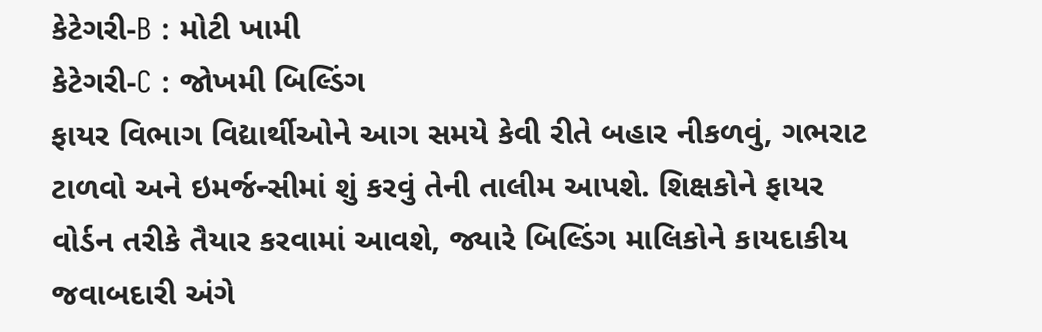કેટેગરી-B : મોટી ખામી
કેટેગરી-C : જોખમી બિલ્ડિંગ
ફાયર વિભાગ વિદ્યાર્થીઓને આગ સમયે કેવી રીતે બહાર નીકળવું, ગભરાટ ટાળવો અને ઇમર્જન્સીમાં શું કરવું તેની તાલીમ આપશે. શિક્ષકોને ફાયર વોર્ડન તરીકે તૈયાર કરવામાં આવશે, જ્યારે બિલ્ડિંગ માલિકોને કાયદાકીય જવાબદારી અંગે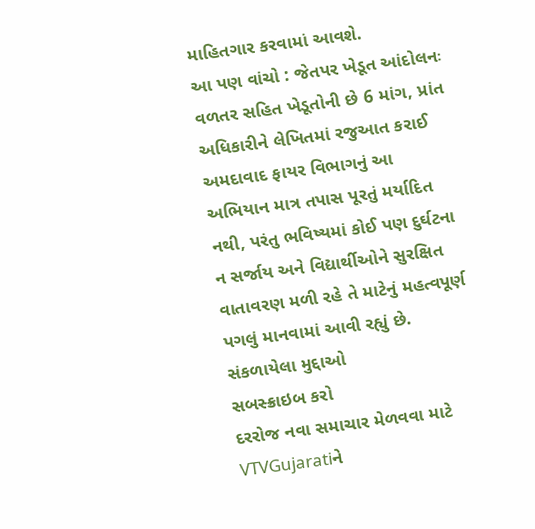માહિતગાર કરવામાં આવશે.
આ પણ વાંચો : જેતપર ખેડૂત આંદોલનઃ વળતર સહિત ખેડૂતોની છે 6 માંગ, પ્રાંત અધિકારીને લેખિતમાં રજુઆત કરાઈ
અમદાવાદ ફાયર વિભાગનું આ અભિયાન માત્ર તપાસ પૂરતું મર્યાદિત નથી, પરંતુ ભવિષ્યમાં કોઈ પણ દુર્ઘટના ન સર્જાય અને વિદ્યાર્થીઓને સુરક્ષિત વાતાવરણ મળી રહે તે માટેનું મહત્વપૂર્ણ પગલું માનવામાં આવી રહ્યું છે.
સંકળાયેલા મુદ્દાઓ
સબસ્ક્રાઇબ કરો
દરરોજ નવા સમાચાર મેળવવા માટે VTVGujaratiને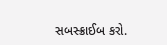સબસ્ક્રાઈબ કરો.